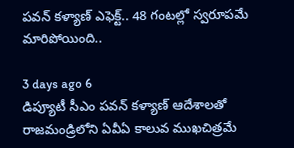పవన్ కళ్యాణ్ ఎఫెక్ట్.. 48 గంటల్లో స్వరూపమే మారిపోయింది..

3 days ago 6
డిప్యూటీ సీఎం పవన్ కళ్యాణ్ ఆదేశాలతో రాజమండ్రిలోని ఏవీఏ కాలువ ముఖచిత్రమే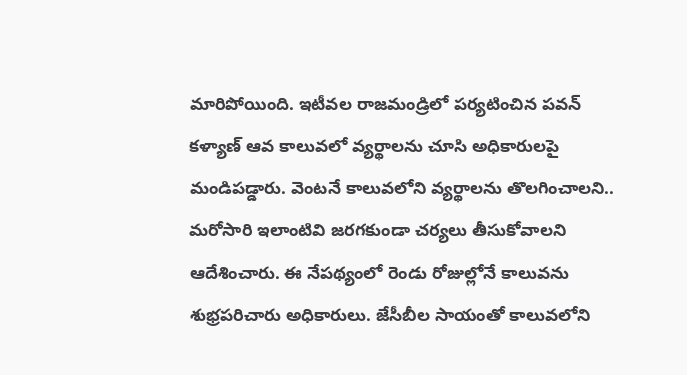మారిపోయింది. ఇటీవల రాజమండ్రిలో పర్యటించిన పవన్ కళ్యాణ్ ఆవ కాలువలో వ్యర్థాలను చూసి అధికారులపై మండిపడ్డారు. వెంటనే కాలువలోని వ్యర్థాలను తొలగించాలని.. మరోసారి ఇలాంటివి జరగకుండా చర్యలు తీసుకోవాలని ఆదేశించారు. ఈ నేపథ్యంలో రెండు రోజుల్లోనే కాలువను శుభ్రపరిచారు అధికారులు. జేసీబీల సాయంతో కాలువలోని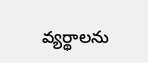వ్యర్థాలను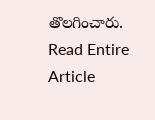తొలగించారు.
Read Entire Article